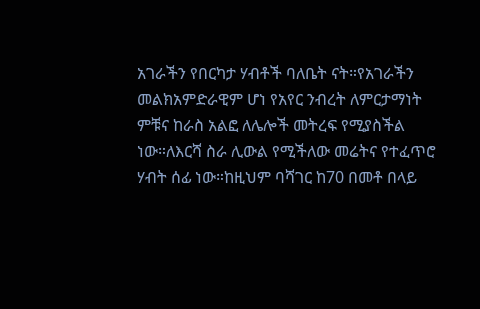አገራችን የበርካታ ሃብቶች ባለቤት ናት።የአገራችን መልክአምድራዊም ሆነ የአየር ንብረት ለምርታማነት ምቹና ከራስ አልፎ ለሌሎች መትረፍ የሚያስችል ነው።ለእርሻ ስራ ሊውል የሚችለው መሬትና የተፈጥሮ ሃብት ሰፊ ነው።ከዚህም ባሻገር ከ70 በመቶ በላይ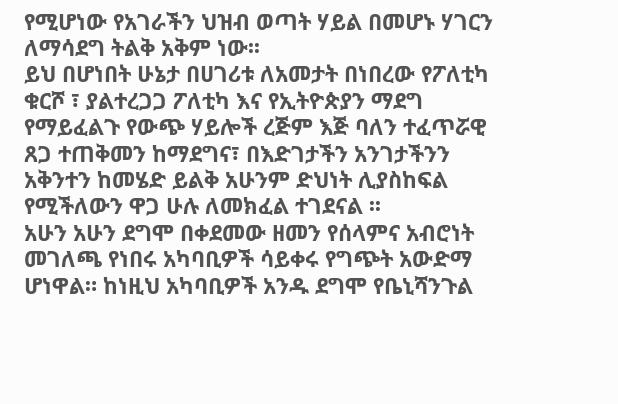የሚሆነው የአገራችን ህዝብ ወጣት ሃይል በመሆኑ ሃገርን ለማሳደግ ትልቅ አቅም ነው፡፡
ይህ በሆነበት ሁኔታ በሀገሪቱ ለአመታት በነበረው የፖለቲካ ቁርሾ ፣ ያልተረጋጋ ፖለቲካ እና የኢትዮጵያን ማደግ የማይፈልጉ የውጭ ሃይሎች ረጅም እጅ ባለን ተፈጥሯዊ ጸጋ ተጠቅመን ከማደግና፣ በእድገታችን አንገታችንን አቅንተን ከመሄድ ይልቅ አሁንም ድህነት ሊያስከፍል የሚችለውን ዋጋ ሁሉ ለመክፈል ተገደናል ፡፡
አሁን አሁን ደግሞ በቀደመው ዘመን የሰላምና አብሮነት መገለጫ የነበሩ አካባቢዎች ሳይቀሩ የግጭት አውድማ ሆነዋል። ከነዚህ አካባቢዎች አንዱ ደግሞ የቤኒሻንጉል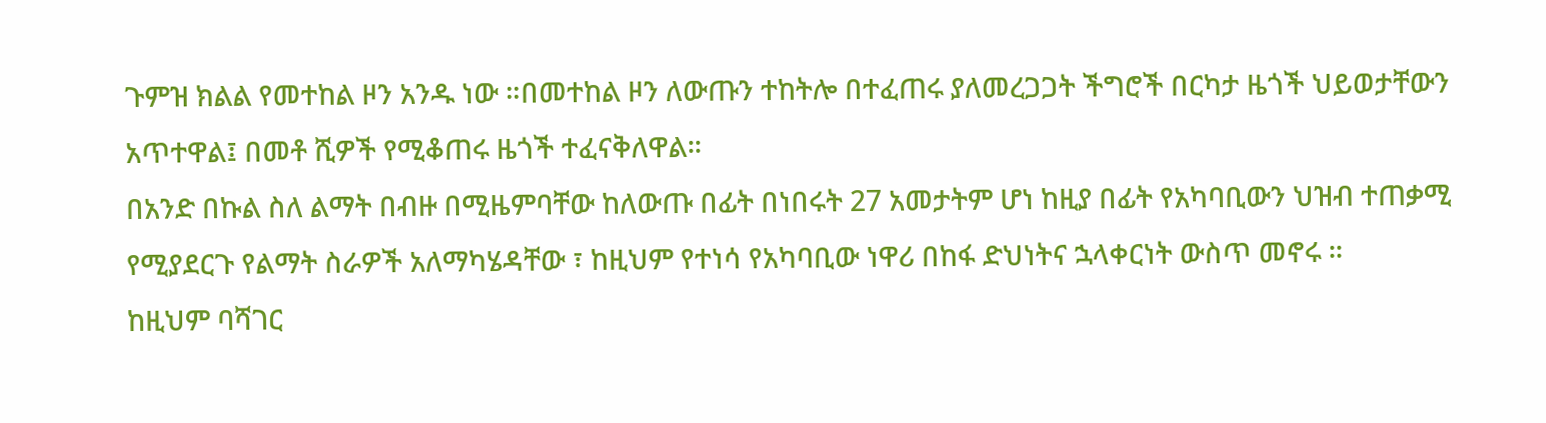ጉምዝ ክልል የመተከል ዞን አንዱ ነው ።በመተከል ዞን ለውጡን ተከትሎ በተፈጠሩ ያለመረጋጋት ችግሮች በርካታ ዜጎች ህይወታቸውን አጥተዋል፤ በመቶ ሺዎች የሚቆጠሩ ዜጎች ተፈናቅለዋል፡፡
በአንድ በኩል ስለ ልማት በብዙ በሚዜምባቸው ከለውጡ በፊት በነበሩት 27 አመታትም ሆነ ከዚያ በፊት የአካባቢውን ህዝብ ተጠቃሚ የሚያደርጉ የልማት ስራዎች አለማካሄዳቸው ፣ ከዚህም የተነሳ የአካባቢው ነዋሪ በከፋ ድህነትና ኋላቀርነት ውስጥ መኖሩ ፡፡
ከዚህም ባሻገር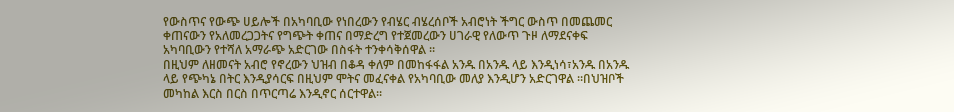የውስጥና የውጭ ሀይሎች በአካባቢው የነበረውን የብሄር ብሄረሰቦች አብሮነት ችግር ውስጥ በመጨመር ቀጠናውን የአለመረጋጋትና የግጭት ቀጠና በማድረግ የተጀመረውን ሀገራዊ የለውጥ ጉዞ ለማደናቀፍ አካባቢውን የተሻለ አማራጭ አድርገው በስፋት ተንቀሳቅሰዋል ።
በዚህም ለዘመናት አብሮ የኖረውን ህዝብ በቆዳ ቀለም በመከፋፋል አንዱ በአንዱ ላይ እንዲነሳ፣አንዱ በአንዱ ላይ የጭካኔ በትር እንዲያሳርፍ በዚህም ሞትና መፈናቀል የአካባቢው መለያ እንዲሆን አድርገዋል ።በህዝቦች መካከል እርስ በርስ በጥርጣሬ እንዲኖር ሰርተዋል፡፡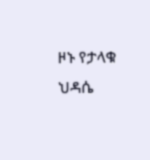ዞኑ የታላቁ ህዳሴ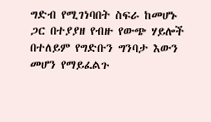ግድብ የሚገነባበት ስፍራ ከመሆኑ ጋር በተያያዘ የብዙ የውጭ ሃይሎች በተለይም የግድቡን ግንባታ እውን መሆን የማይፈልጉ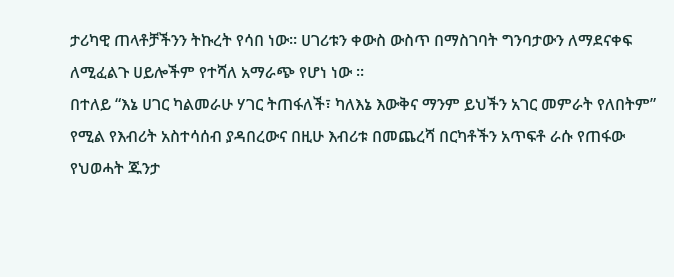ታሪካዊ ጠላቶቻችንን ትኩረት የሳበ ነው። ሀገሪቱን ቀውስ ውስጥ በማስገባት ግንባታውን ለማደናቀፍ ለሚፈልጉ ሀይሎችም የተሻለ አማራጭ የሆነ ነው ፡፡
በተለይ “እኔ ሀገር ካልመራሁ ሃገር ትጠፋለች፣ ካለእኔ እውቅና ማንም ይህችን አገር መምራት የለበትም” የሚል የእብሪት አስተሳሰብ ያዳበረውና በዚሁ እብሪቱ በመጨረሻ በርካቶችን አጥፍቶ ራሱ የጠፋው የህወሓት ጁንታ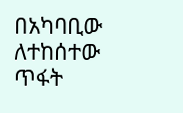በአካባቢው ለተከሰተው ጥፋት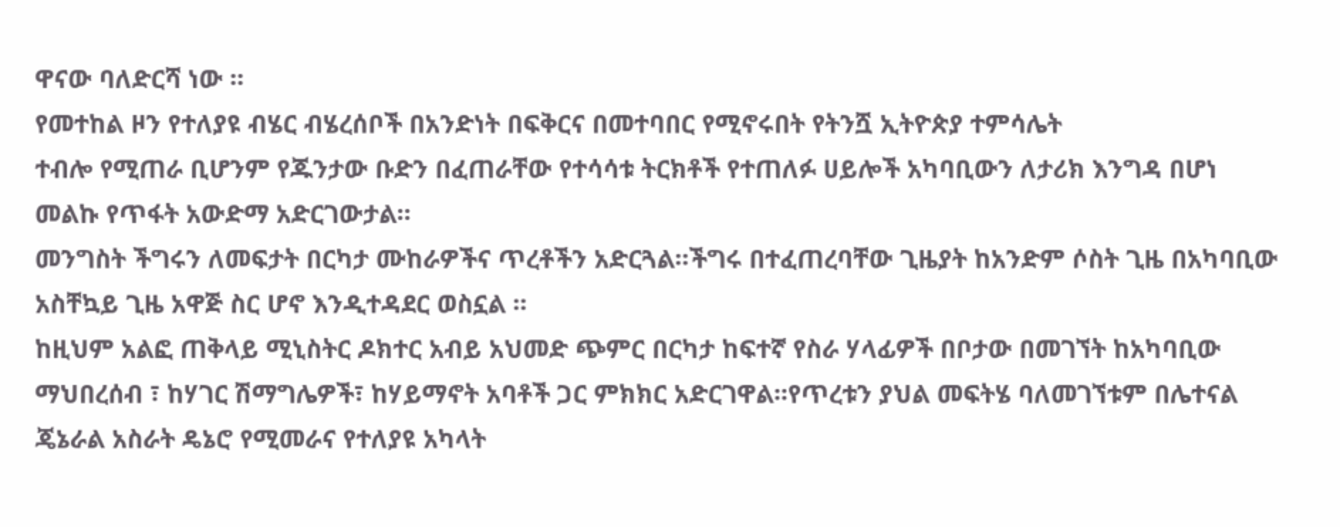ዋናው ባለድርሻ ነው ።
የመተከል ዞን የተለያዩ ብሄር ብሄረሰቦች በአንድነት በፍቅርና በመተባበር የሚኖሩበት የትንሿ ኢትዮጵያ ተምሳሌት
ተብሎ የሚጠራ ቢሆንም የጁንታው ቡድን በፈጠራቸው የተሳሳቱ ትርክቶች የተጠለፉ ሀይሎች አካባቢውን ለታሪክ እንግዳ በሆነ መልኩ የጥፋት አውድማ አድርገውታል።
መንግስት ችግሩን ለመፍታት በርካታ ሙከራዎችና ጥረቶችን አድርጓል።ችግሩ በተፈጠረባቸው ጊዜያት ከአንድም ሶስት ጊዜ በአካባቢው አስቸኳይ ጊዜ አዋጅ ስር ሆኖ እንዲተዳደር ወስኗል ።
ከዚህም አልፎ ጠቅላይ ሚኒስትር ዶክተር አብይ አህመድ ጭምር በርካታ ከፍተኛ የስራ ሃላፊዎች በቦታው በመገኘት ከአካባቢው ማህበረሰብ ፣ ከሃገር ሽማግሌዎች፣ ከሃይማኖት አባቶች ጋር ምክክር አድርገዋል፡፡የጥረቱን ያህል መፍትሄ ባለመገኘቱም በሌተናል ጄኔራል አስራት ዴኔሮ የሚመራና የተለያዩ አካላት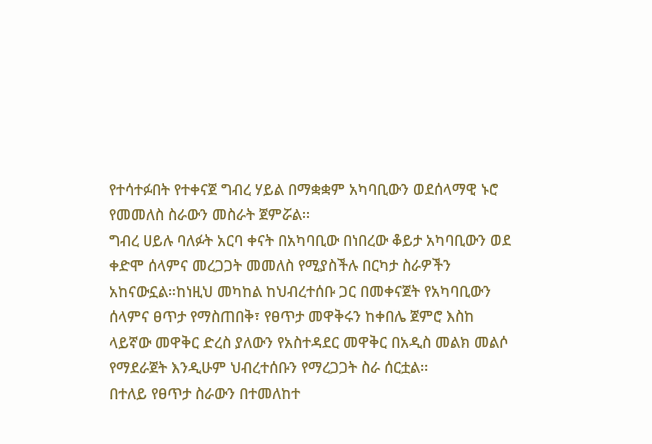የተሳተፉበት የተቀናጀ ግብረ ሃይል በማቋቋም አካባቢውን ወደሰላማዊ ኑሮ የመመለስ ስራውን መስራት ጀምሯል፡፡
ግብረ ሀይሉ ባለፉት አርባ ቀናት በአካባቢው በነበረው ቆይታ አካባቢውን ወደ ቀድሞ ሰላምና መረጋጋት መመለስ የሚያስችሉ በርካታ ስራዎችን አከናውኗል።ከነዚህ መካከል ከህብረተሰቡ ጋር በመቀናጀት የአካባቢውን ሰላምና ፀጥታ የማስጠበቅ፣ የፀጥታ መዋቅሩን ከቀበሌ ጀምሮ እስከ ላይኛው መዋቅር ድረስ ያለውን የአስተዳደር መዋቅር በአዲስ መልክ መልሶ የማደራጀት እንዲሁም ህብረተሰቡን የማረጋጋት ስራ ሰርቷል፡፡
በተለይ የፀጥታ ስራውን በተመለከተ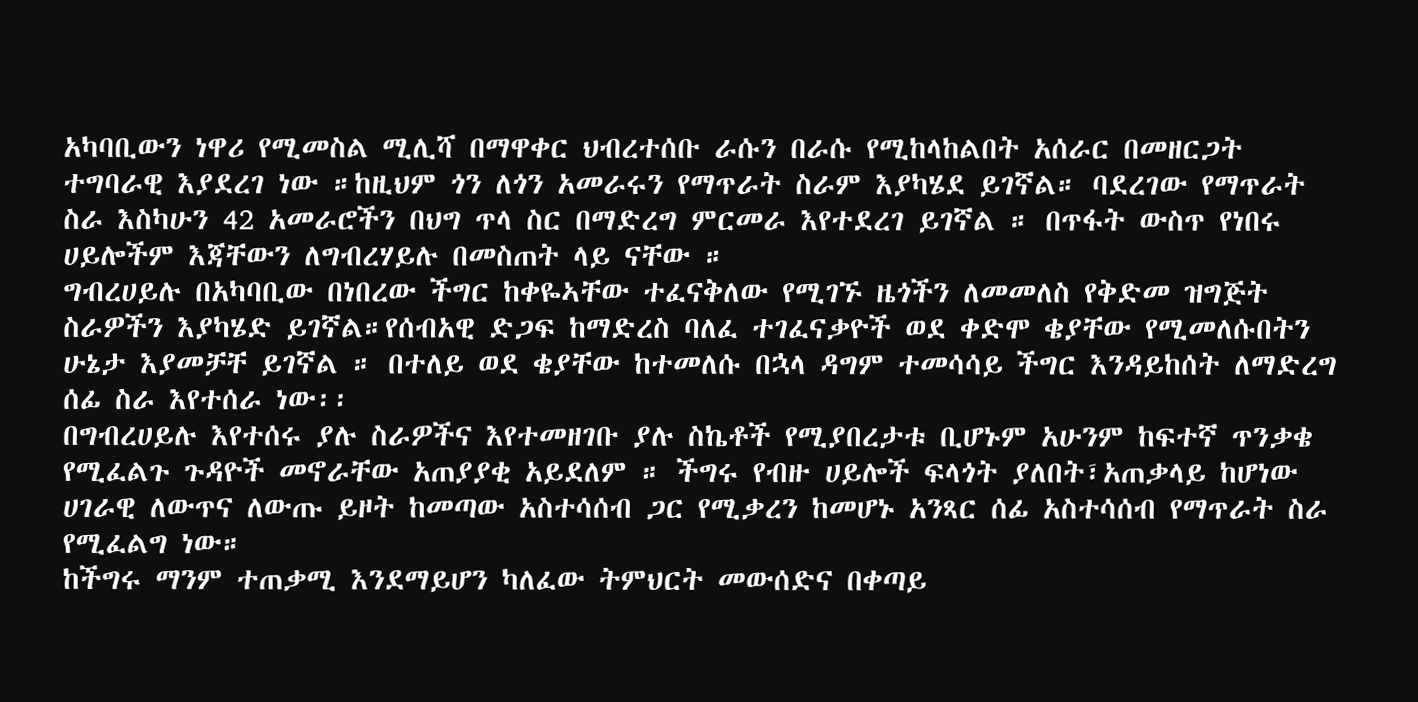አካባቢውን ነዋሪ የሚመስል ሚሊሻ በማዋቀር ህብረተሰቡ ራሱን በራሱ የሚከላከልበት አሰራር በመዘርጋት ተግባራዊ እያደረገ ነው ።ከዚህም ጎን ለጎን አመራሩን የማጥራት ስራም እያካሄደ ይገኛል። ባደረገው የማጥራት ስራ እስካሁን 42 አመራሮችን በህግ ጥላ ስር በማድረግ ምርመራ እየተደረገ ይገኛል ። በጥፋት ውስጥ የነበሩ ሀይሎችም እጃቸውን ለግብረሃይሉ በመስጠት ላይ ናቸው ።
ግብረሀይሉ በአካባቢው በነበረው ችግር ከቀዬኣቸው ተፈናቅለው የሚገኙ ዜጎችን ለመመለስ የቅድመ ዝግጅት ስራዎችን እያካሄድ ይገኛል።የሰብአዊ ድጋፍ ከማድረስ ባለፈ ተገፈናቃዮች ወደ ቀድሞ ቄያቸው የሚመለሱበትን ሁኔታ እያመቻቸ ይገኛል ። በተለይ ወደ ቄያቸው ከተመለሱ በኋላ ዳግም ተመሳሳይ ችግር እንዳይከሰት ለማድረግ ሰፊ ስራ እየተሰራ ነው፡፡
በግብረሀይሉ እየተሰሩ ያሉ ስራዎችና እየተመዘገቡ ያሉ ስኬቶች የሚያበረታቱ ቢሆኑም አሁንም ከፍተኛ ጥንቃቄ የሚፈልጉ ጉዳዮች መኖራቸው አጠያያቂ አይደለም ። ችግሩ የብዙ ሀይሎች ፍላጎት ያለበት፣አጠቃላይ ከሆነው ሀገራዊ ለውጥና ለውጡ ይዞት ከመጣው አስተሳሰብ ጋር የሚቃረን ከመሆኑ አንጻር ሰፊ አስተሳሰብ የማጥራት ስራ የሚፈልግ ነው።
ከችግሩ ማንም ተጠቃሚ እንደማይሆን ካለፈው ትምህርት መውሰድና በቀጣይ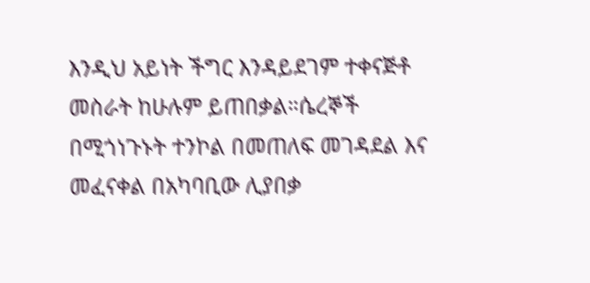እንዲህ አይነት ችግር እንዳይደገም ተቀናጅቶ መስራት ከሁሉም ይጠበቃል።ሴረኞች በሚጎነጉኑት ተንኮል በመጠለፍ መገዳደል እና መፈናቀል በአካባቢው ሊያበቃ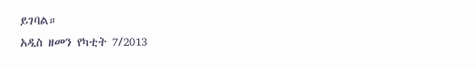ይገባል።
አዲስ ዘመን የካቲት 7/2013